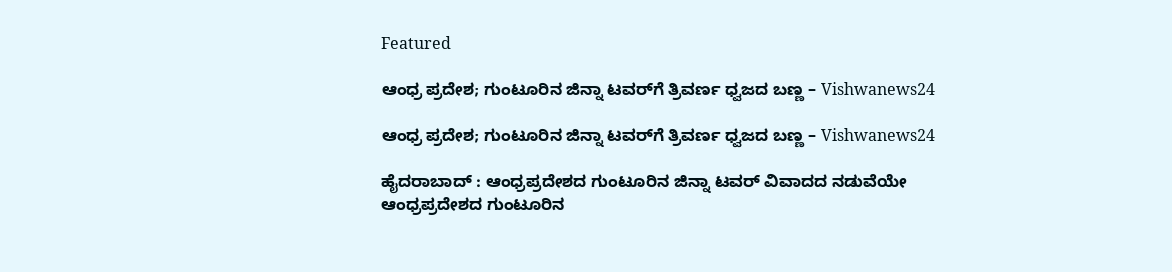Featured

ಆಂಧ್ರ ಪ್ರದೇಶ; ಗುಂಟೂರಿನ ಜಿನ್ನಾ ಟವರ್‌ಗೆ ತ್ರಿವರ್ಣ ಧ್ವಜದ ಬಣ್ಣ – Vishwanews24

ಆಂಧ್ರ ಪ್ರದೇಶ; ಗುಂಟೂರಿನ ಜಿನ್ನಾ ಟವರ್‌ಗೆ ತ್ರಿವರ್ಣ ಧ್ವಜದ ಬಣ್ಣ – Vishwanews24

ಹೈದರಾಬಾದ್ : ಆಂಧ್ರಪ್ರದೇಶದ ಗುಂಟೂರಿನ ಜಿನ್ನಾ ಟವರ್ ವಿವಾದದ ನಡುವೆಯೇ ಆಂಧ್ರಪ್ರದೇಶದ ಗುಂಟೂರಿನ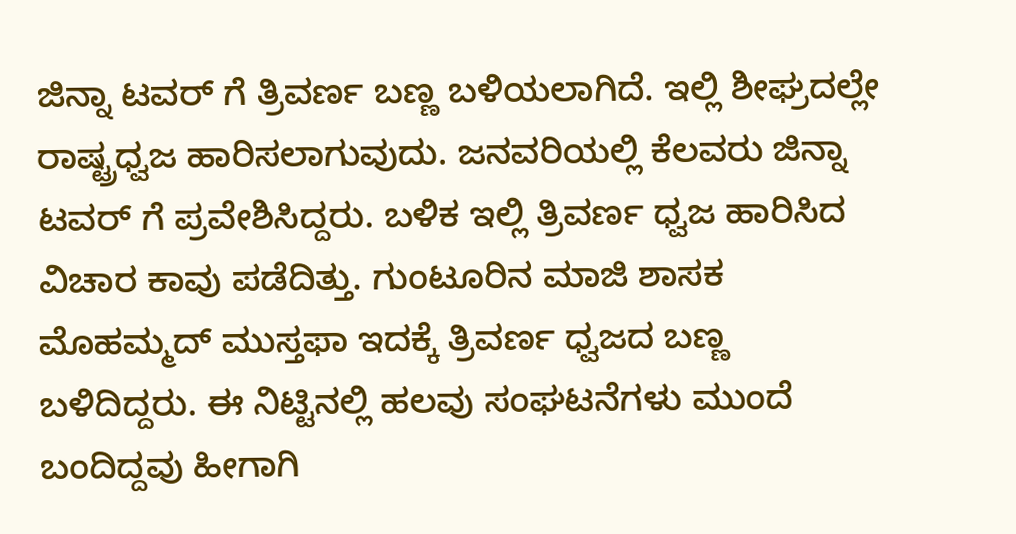ಜಿನ್ನಾ ಟವರ್ ಗೆ ತ್ರಿವರ್ಣ ಬಣ್ಣ ಬಳಿಯಲಾಗಿದೆ. ಇಲ್ಲಿ ಶೀಘ್ರದಲ್ಲೇ ರಾಷ್ಟ್ರಧ್ವಜ ಹಾರಿಸಲಾಗುವುದು. ಜನವರಿಯಲ್ಲಿ ಕೆಲವರು ಜಿನ್ನಾ ಟವರ್ ಗೆ ಪ್ರವೇಶಿಸಿದ್ದರು. ಬಳಿಕ ಇಲ್ಲಿ ತ್ರಿವರ್ಣ ಧ್ವಜ ಹಾರಿಸಿದ ವಿಚಾರ ಕಾವು ಪಡೆದಿತ್ತು. ಗುಂಟೂರಿನ ಮಾಜಿ ಶಾಸಕ ಮೊಹಮ್ಮದ್ ಮುಸ್ತಫಾ ಇದಕ್ಕೆ ತ್ರಿವರ್ಣ ಧ್ವಜದ ಬಣ್ಣ ಬಳಿದಿದ್ದರು. ಈ ನಿಟ್ಟಿನಲ್ಲಿ ಹಲವು ಸಂಘಟನೆಗಳು ಮುಂದೆ ಬಂದಿದ್ದವು ಹೀಗಾಗಿ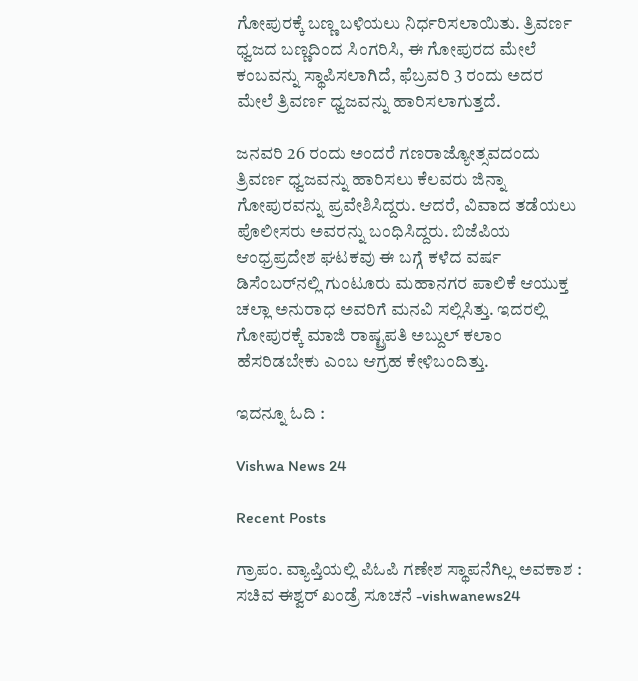ಗೋಪುರಕ್ಕೆ ಬಣ್ಣ ಬಳಿಯಲು ನಿರ್ಧರಿಸಲಾಯಿತು. ತ್ರಿವರ್ಣ ಧ್ವಜದ ಬಣ್ಣದಿಂದ ಸಿಂಗರಿಸಿ, ಈ ಗೋಪುರದ ಮೇಲೆ ಕಂಬವನ್ನು ಸ್ಥಾಪಿಸಲಾಗಿದೆ, ಫೆಬ್ರವರಿ 3 ರಂದು ಅದರ ಮೇಲೆ ತ್ರಿವರ್ಣ ಧ್ವಜವನ್ನು ಹಾರಿಸಲಾಗುತ್ತದೆ.

ಜನವರಿ 26 ರಂದು ಅಂದರೆ ಗಣರಾಜ್ಯೋತ್ಸವದಂದು ತ್ರಿವರ್ಣ ಧ್ವಜವನ್ನು ಹಾರಿಸಲು ಕೆಲವರು ಜಿನ್ನಾ ಗೋಪುರವನ್ನು ಪ್ರವೇಶಿಸಿದ್ದರು. ಆದರೆ, ವಿವಾದ ತಡೆಯಲು ಪೊಲೀಸರು ಅವರನ್ನು ಬಂಧಿಸಿದ್ದರು. ಬಿಜೆಪಿಯ ಆಂಧ್ರಪ್ರದೇಶ ಘಟಕವು ಈ ಬಗ್ಗೆ ಕಳೆದ ವರ್ಷ ಡಿಸೆಂಬರ್‌ನಲ್ಲಿ ಗುಂಟೂರು ಮಹಾನಗರ ಪಾಲಿಕೆ ಆಯುಕ್ತ ಚಲ್ಲಾ ಅನುರಾಧ ಅವರಿಗೆ ಮನವಿ ಸಲ್ಲಿಸಿತ್ತು. ಇದರಲ್ಲಿ ಗೋಪುರಕ್ಕೆ ಮಾಜಿ ರಾಷ್ಟ್ರಪತಿ ಅಬ್ದುಲ್ ಕಲಾಂ ಹೆಸರಿಡಬೇಕು ಎಂಬ ಆಗ್ರಹ ಕೇಳಿಬಂದಿತ್ತು.

ಇದನ್ನೂ ಓದಿ :

Vishwa News 24

Recent Posts

ಗ್ರಾಪಂ. ವ್ಯಾಪ್ತಿಯಲ್ಲಿ ಪಿಓಪಿ ಗಣೇಶ ಸ್ಥಾಪನೆಗಿಲ್ಲ ಅವಕಾಶ : ಸಚಿವ ಈಶ್ವರ್‌ ಖಂಡ್ರೆ ಸೂಚನೆ -vishwanews24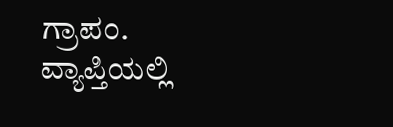ಗ್ರಾಪಂ. ವ್ಯಾಪ್ತಿಯಲ್ಲಿ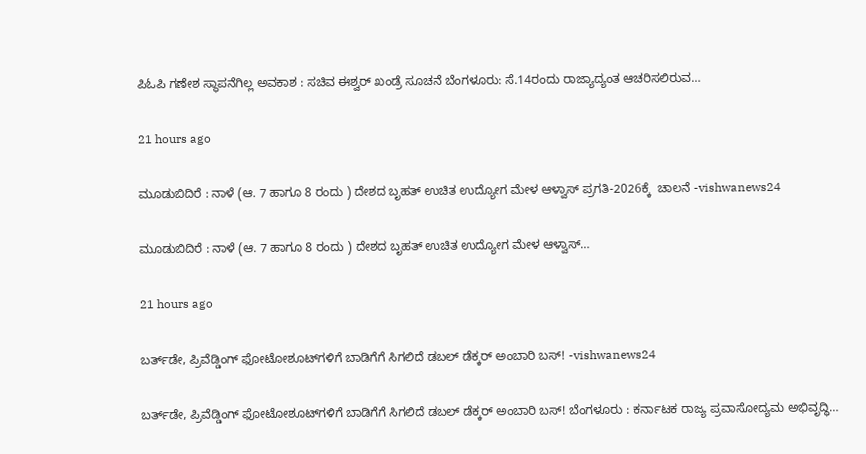ಪಿಓಪಿ ಗಣೇಶ ಸ್ಥಾಪನೆಗಿಲ್ಲ ಅವಕಾಶ : ಸಚಿವ ಈಶ್ವರ್‌ ಖಂಡ್ರೆ ಸೂಚನೆ ಬೆಂಗಳೂರು: ಸೆ.14ರಂದು ರಾಜ್ಯಾದ್ಯಂತ ಆಚರಿಸಲಿರುವ…

21 hours ago

ಮೂಡುಬಿದಿರೆ : ನಾಳೆ (ಆ. 7 ಹಾಗೂ 8 ರಂದು ) ದೇಶದ ಬೃಹತ್ ಉಚಿತ ಉದ್ಯೋಗ ಮೇಳ ಆಳ್ವಾಸ್ ಪ್ರಗತಿ-2026ಕ್ಕೆ  ಚಾಲನೆ -vishwanews24

ಮೂಡುಬಿದಿರೆ : ನಾಳೆ (ಆ. 7 ಹಾಗೂ 8 ರಂದು ) ದೇಶದ ಬೃಹತ್ ಉಚಿತ ಉದ್ಯೋಗ ಮೇಳ ಆಳ್ವಾಸ್…

21 hours ago

ಬರ್ತ್‌ಡೇ, ಪ್ರಿವೆಡ್ಡಿಂಗ್‌ ಫೋಟೋಶೂಟ್‌ಗಳಿಗೆ ಬಾಡಿಗೆಗೆ ಸಿಗಲಿದೆ ಡಬಲ್‌ ಡೆಕ್ಕರ್‌ ಅಂಬಾರಿ ಬಸ್‌! -vishwanews24

ಬರ್ತ್‌ಡೇ, ಪ್ರಿವೆಡ್ಡಿಂಗ್‌ ಫೋಟೋಶೂಟ್‌ಗಳಿಗೆ ಬಾಡಿಗೆಗೆ ಸಿಗಲಿದೆ ಡಬಲ್‌ ಡೆಕ್ಕರ್‌ ಅಂಬಾರಿ ಬಸ್‌! ಬೆಂಗಳೂರು : ಕರ್ನಾಟಕ ರಾಜ್ಯ ಪ್ರವಾಸೋದ್ಯಮ ಅಭಿವೃದ್ಧಿ…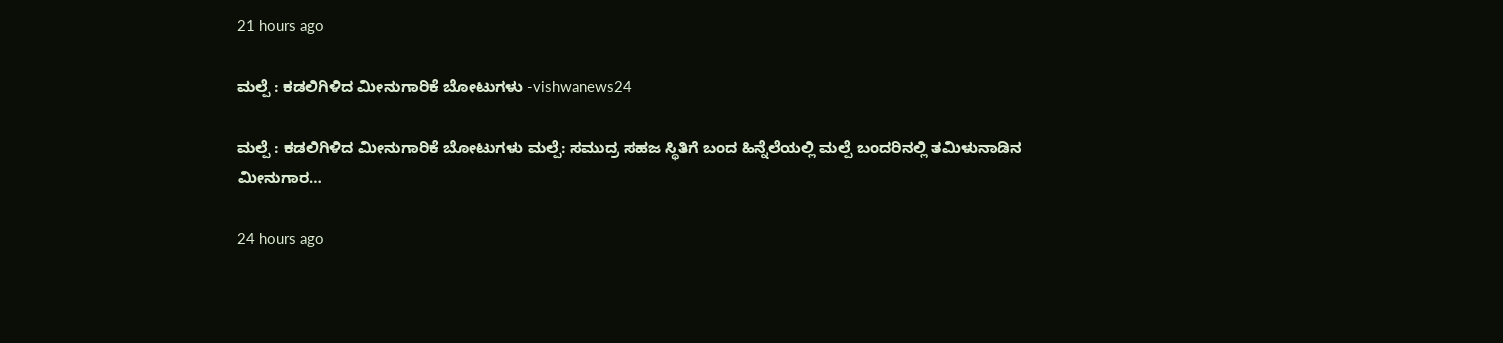21 hours ago

ಮಲ್ಪೆ : ಕಡಲಿಗಿಳಿದ ಮೀನುಗಾರಿಕೆ ಬೋಟುಗಳು -vishwanews24

ಮಲ್ಪೆ : ಕಡಲಿಗಿಳಿದ ಮೀನುಗಾರಿಕೆ ಬೋಟುಗಳು ಮಲ್ಪೆ: ಸಮುದ್ರ ಸಹಜ ಸ್ಥಿತಿಗೆ ಬಂದ ಹಿನ್ನೆಲೆಯಲ್ಲಿ ಮಲ್ಪೆ ಬಂದರಿನಲ್ಲಿ ತಮಿಳುನಾಡಿನ ಮೀನುಗಾರ…

24 hours ago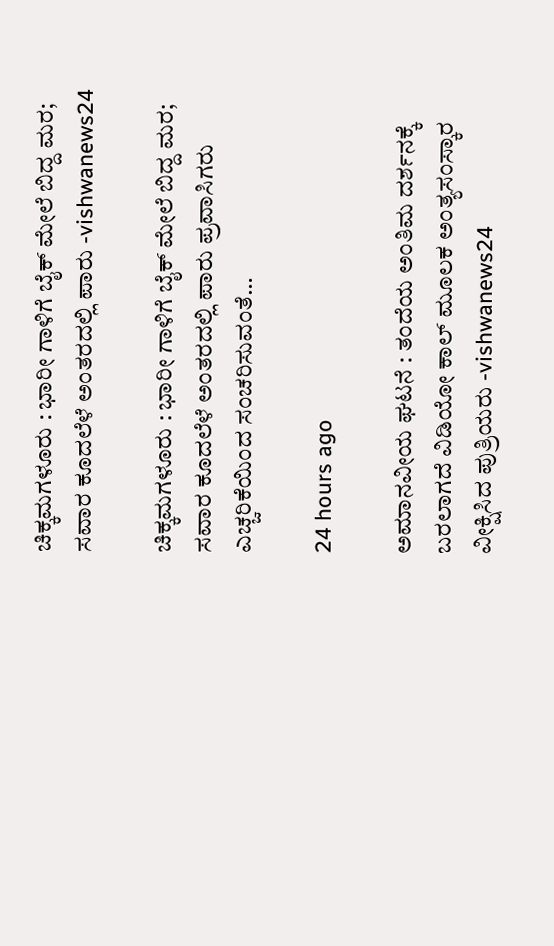ಚಿಕ್ಕಮಗಳೂರು : ಭಾರೀ ಗಾಳಿಗೆ ಬೈಕ್ ಮೇಲೆ ಬಿದ್ದ ಮರ; ಸವಾರ ಕೂದಲೆಳೆ ಅಂತರದಲ್ಲಿ ಪಾರು -vishwanews24

ಚಿಕ್ಕಮಗಳೂರು : ಭಾರೀ ಗಾಳಿಗೆ ಬೈಕ್ ಮೇಲೆ ಬಿದ್ದ ಮರ; ಸವಾರ ಕೂದಲೆಳೆ ಅಂತರದಲ್ಲಿ ಪಾರು ಪ್ರವಾಸಿಗರು ಎಚ್ಚರಿಕೆಯಿಂದ ಸಂಚರಿಸುವಂತೆ…

24 hours ago

ಅಮಾನವೀಯ ಘಟನೆ : ತಂದೆಯ ಅಂತಿಮ ದರ್ಶನಕ್ಕೆ ಬರಲಾಗದೆ ವಿಡಿಯೋ ಕಾಲ್ ಮೂಲಕ ಅಂತ್ಯಸಂಸ್ಕಾರ ವೀಕ್ಷಿಸಿದ ಪುತ್ರಿಯರು -vishwanews24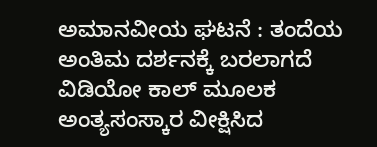ಅಮಾನವೀಯ ಘಟನೆ : ತಂದೆಯ ಅಂತಿಮ ದರ್ಶನಕ್ಕೆ ಬರಲಾಗದೆ ವಿಡಿಯೋ ಕಾಲ್ ಮೂಲಕ ಅಂತ್ಯಸಂಸ್ಕಾರ ವೀಕ್ಷಿಸಿದ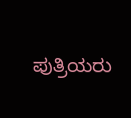ಪುತ್ರಿಯರು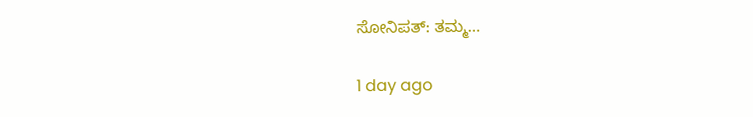ಸೋನಿಪತ್: ತಮ್ಮ…

1 day ago